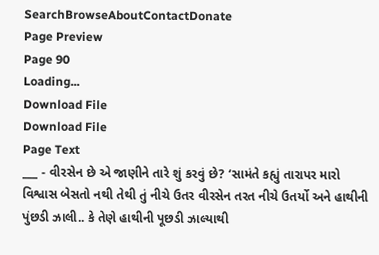SearchBrowseAboutContactDonate
Page Preview
Page 90
Loading...
Download File
Download File
Page Text
___ - વીરસેન છે એ જાણીને તારે શું કરવું છે? ‘સામંતે કહ્યું તારાપર મારો વિશ્વાસ બેસતો નથી તેથી તું નીચે ઉતર વીરસેન તરત નીચે ઉતર્યો અને હાથીની પુંછડી ઝાલી.. કે તેણે હાથીની પૂછડી ઝાલ્યાથી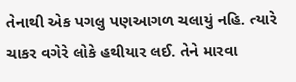તેનાથી એક પગલુ પણઆગળ ચલાયું નહિ. ત્યારે ચાકર વગેરે લોકે હથીયાર લઈ. તેને મારવા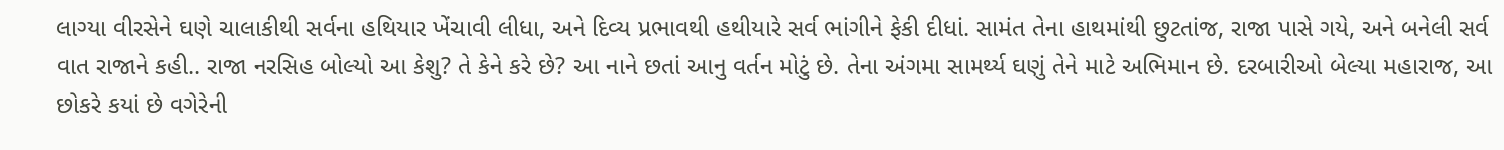લાગ્યા વીરસેને ઘણે ચાલાકીથી સર્વના હથિયાર ખેંચાવી લીધા, અને દિવ્ય પ્રભાવથી હથીયારે સર્વ ભાંગીને ફેકી દીધાં. સામંત તેના હાથમાંથી છુટતાંજ, રાજા પાસે ગયે, અને બનેલી સર્વ વાત રાજાને કહી.. રાજા નરસિહ બોલ્યો આ કેશુ? તે કેને કરે છે? આ નાને છતાં આનુ વર્તન મોટું છે. તેના અંગમા સામર્થ્ય ઘણું તેને માટે અભિમાન છે. દરબારીઓ બેલ્યા મહારાજ, આ છોકરે કયાં છે વગેરેની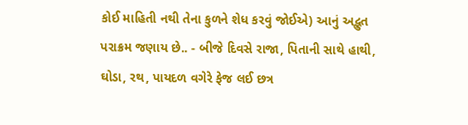કોઈ માહિતી નથી તેના કુળને શેધ કરવું જોઈએ) આનું અદ્ભુત પરાક્રમ જણાય છે.. - બીજે દિવસે રાજા, પિતાની સાથે હાથી, ઘોડા, રથ, પાયદળ વગેરે ફેજ લઈ છત્ર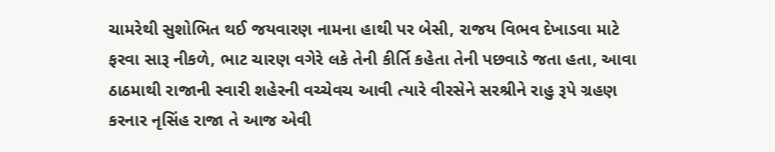ચામરેથી સુશોભિત થઈ જયવારણ નામના હાથી પર બેસી, રાજય વિભવ દેખાડવા માટે ફરવા સારૂ નીકળે, ભાટ ચારણ વગેરે લકે તેની કીર્તિ કહેતા તેની પછવાડે જતા હતા, આવા ઠાઠમાથી રાજાની સ્વારી શહેરની વચ્ચેવચ આવી ત્યારે વીરસેને સરશ્રીને રાહુ રૂપે ગ્રહણ કરનાર નૃસિંહ રાજા તે આજ એવી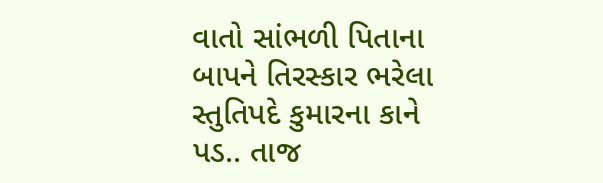વાતો સાંભળી પિતાના બાપને તિરસ્કાર ભરેલા સ્તુતિપદે કુમારના કાને પડ.. તાજ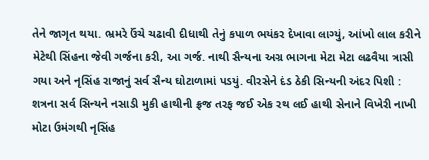તેને જાગૃત થયા. ભ્રમરે ઉંચે ચઢાવી દીધાથી તેનું કપાળ ભયંકર દેખાવા લાગ્યું, આંખો લાલ કરીને મેટેથી સિંહના જેવી ગર્જના કરી, આ ગર્જ. નાથી સૈન્યના અગ્ર ભાગના મેટા મેટા લઢવૈયા ત્રાસી ગયા અને નૃસિંહ રાજાનું સર્વ સૈન્ય ઘોટાળામાં પડયું. વીરસેને દંડ ઠેકી સિન્યની અંદર પિશી : શત્રના સર્વ સિન્યને નસાડી મુકી હાથીની ફ્રજ તરફ જઈ એક રથ લઈ હાથી સેનાને વિખેરી નાખી મોટા ઉમંગથી નૃસિંહ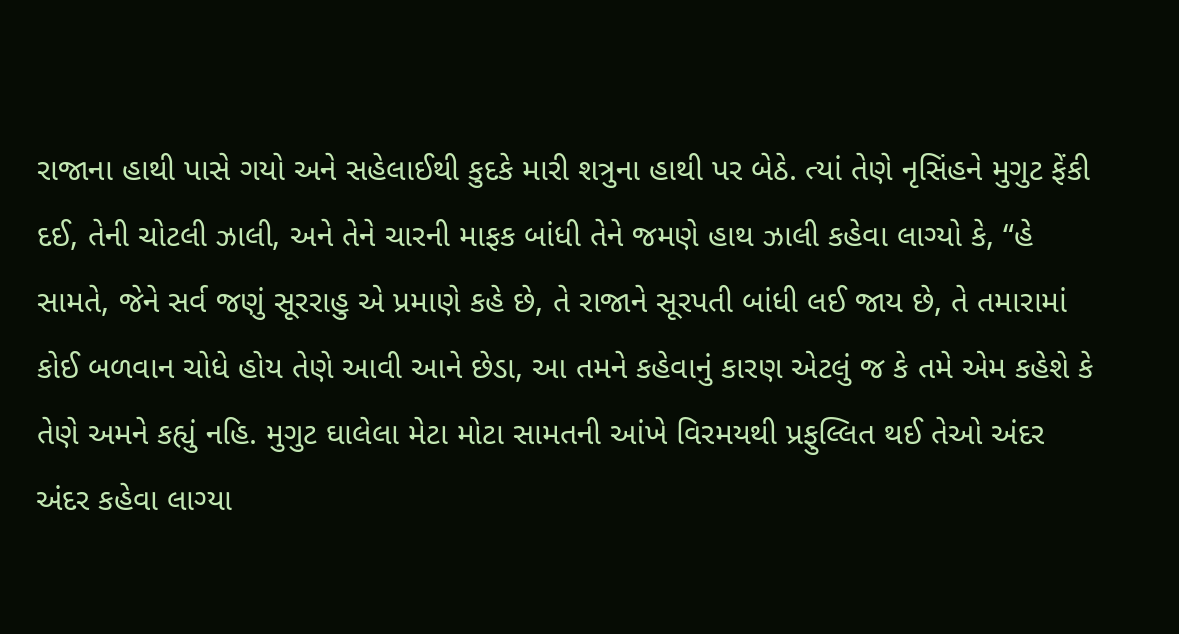રાજાના હાથી પાસે ગયો અને સહેલાઈથી કુદકે મારી શત્રુના હાથી પર બેઠે. ત્યાં તેણે નૃસિંહને મુગુટ ફેંકી દઈ, તેની ચોટલી ઝાલી, અને તેને ચારની માફક બાંધી તેને જમણે હાથ ઝાલી કહેવા લાગ્યો કે, “હે સામતે, જેને સર્વ જણું સૂરરાહુ એ પ્રમાણે કહે છે, તે રાજાને સૂરપતી બાંધી લઈ જાય છે, તે તમારામાં કોઈ બળવાન ચોધે હોય તેણે આવી આને છેડા, આ તમને કહેવાનું કારણ એટલું જ કે તમે એમ કહેશે કે તેણે અમને કહ્યું નહિ. મુગુટ ઘાલેલા મેટા મોટા સામતની આંખે વિરમયથી પ્રફુલ્લિત થઈ તેઓ અંદર અંદર કહેવા લાગ્યા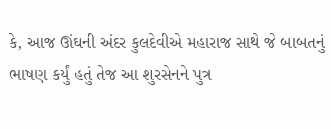કે, આજ ઊંઘની અંદર કુલદેવીએ મહારાજ સાથે જે બાબતનું ભાષણ કર્યું હતું તેજ આ શુરસેનને પુત્ર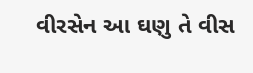વીરસેન આ ઘણુ તે વીસ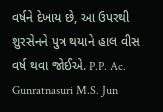વર્ષને દેખાય છે, આ ઉપરથી શુરસેનને પુત્ર થયાને હાલ વીસ વર્ષ થવા જોઈએ. P.P. Ac. Gunratnasuri M.S. Jun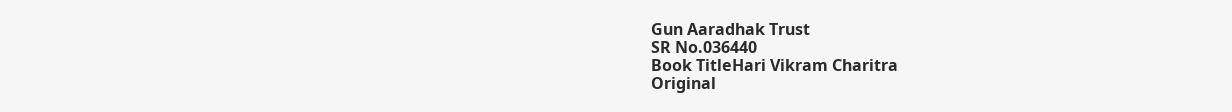Gun Aaradhak Trust
SR No.036440
Book TitleHari Vikram Charitra
Original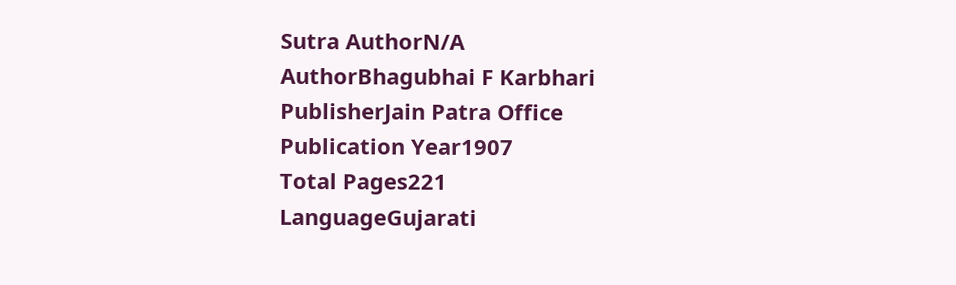Sutra AuthorN/A
AuthorBhagubhai F Karbhari
PublisherJain Patra Office
Publication Year1907
Total Pages221
LanguageGujarati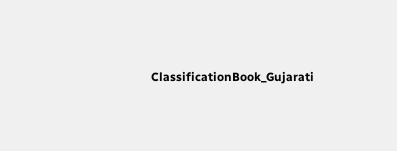ClassificationBook_Gujarati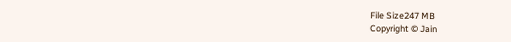File Size247 MB
Copyright © Jain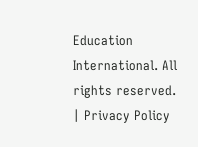Education International. All rights reserved. | Privacy Policy